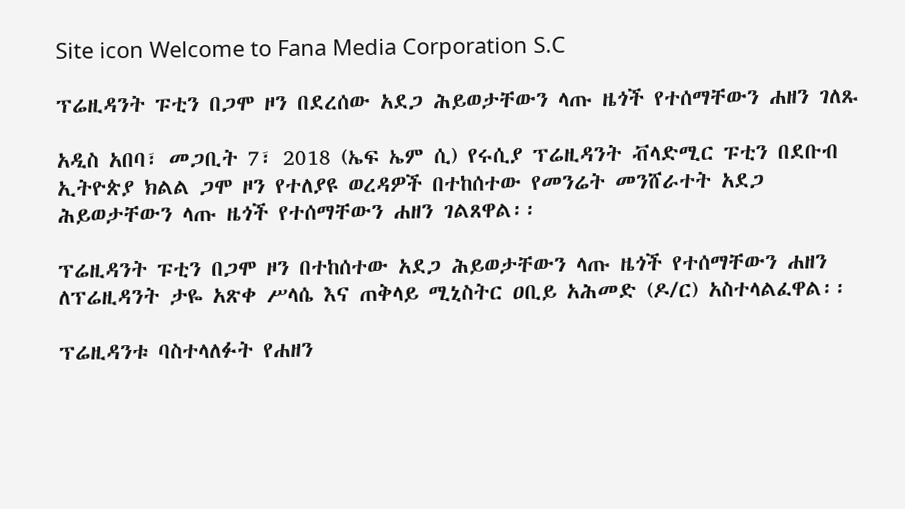Site icon Welcome to Fana Media Corporation S.C

ፕሬዚዳንት ፑቲን በጋሞ ዞን በደረሰው አደጋ ሕይወታቸውን ላጡ ዜጎች የተሰማቸውን ሐዘን ገለጹ

አዲስ አበባ፣ መጋቢት 7፣ 2018 (ኤፍ ኤም ሲ) የሩሲያ ፕሬዚዳንት ቭላድሚር ፑቲን በደቡብ ኢትዮጵያ ክልል ጋሞ ዞን የተለያዩ ወረዳዎች በተከሰተው የመንሬት መንሸራተት አደጋ ሕይወታቸውን ላጡ ዜጎች የተሰማቸውን ሐዘን ገልጸዋል፡፡

ፕሬዚዳንት ፑቲን በጋሞ ዞን በተከሰተው አደጋ ሕይወታቸውን ላጡ ዜጎች የተሰማቸውን ሐዘን ለፕሬዚዳንት ታዬ አጽቀ ሥላሴ እና ጠቅላይ ሚኒስትር ዐቢይ አሕመድ (ዶ/ር) አስተላልፈዋል፡፡

ፕሬዚዳንቱ ባስተላለፉት የሐዘን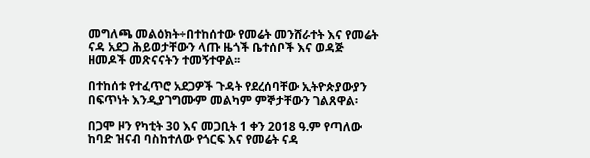መግለጫ መልዕክት÷በተከሰተው የመሬት መንሸራተት እና የመሬት ናዳ አደጋ ሕይወታቸውን ላጡ ዜጎች ቤተሰቦች እና ወዳጅ ዘመዶች መጽናናትን ተመኝተዋል፡፡

በተከሰቱ የተፈጥሮ አደጋዎች ጉዳት የደረሰባቸው ኢትዮጵያውያን በፍጥነት እንዲያገግሙም መልካም ምኞታቸውን ገልጸዋል፡

በጋሞ ዞን የካቲት 30 እና መጋቢት 1 ቀን 2018 ዓ.ም የጣለው ከባድ ዝናብ ባስከተለው የጎርፍ እና የመሬት ናዳ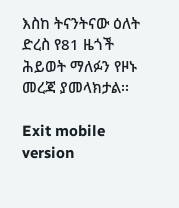እስከ ትናንትናው ዕለት ድረስ የ81 ዜጎች ሕይወት ማለፉን የዞኑ መረጃ ያመላክታል፡፡

Exit mobile version